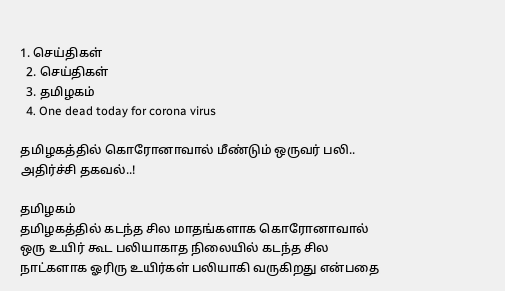1. செய்திகள்
  2. செய்திகள்
  3. த‌மிழக‌ம்
  4. One dead today for corona virus

தமிழகத்தில் கொரோனாவால் மீண்டும் ஒருவர் பலி.. அதிர்ச்சி தகவல்..!

தமிழகம்
தமிழகத்தில் கடந்த சில மாதங்களாக கொரோனாவால் ஒரு உயிர் கூட பலியாகாத நிலையில் கடந்த சில நாட்களாக ஓரிரு உயிர்கள் பலியாகி வருகிறது என்பதை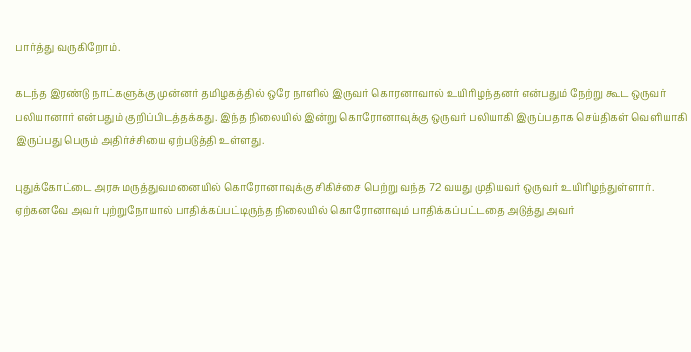பார்த்து வருகிறோம்.

கடந்த இரண்டு நாட்களுக்கு முன்னர் தமிழகத்தில் ஒரே நாளில் இருவர் கொரனாவால் உயிரிழந்தனர் என்பதும் நேற்று கூட ஒருவர் பலியானார் என்பதும் குறிப்பிடத்தக்கது. இந்த நிலையில் இன்று கொரோனாவுக்கு ஒருவர் பலியாகி இருப்பதாக செய்திகள் வெளியாகி இருப்பது பெரும் அதிர்ச்சியை ஏற்படுத்தி உள்ளது.

புதுக்கோட்டை அரசு மருத்துவமனையில் கொரோனாவுக்கு சிகிச்சை பெற்று வந்த 72 வயது முதியவர் ஒருவர் உயிரிழந்துள்ளார். ஏற்கனவே அவர் புற்றுநோயால் பாதிக்கப்பட்டிருந்த நிலையில் கொரோனாவும் பாதிக்கப்பட்டதை அடுத்து அவர்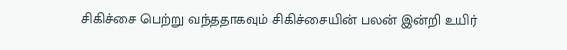சிகிச்சை பெற்று வந்ததாகவும் சிகிச்சையின் பலன் இன்றி உயிர்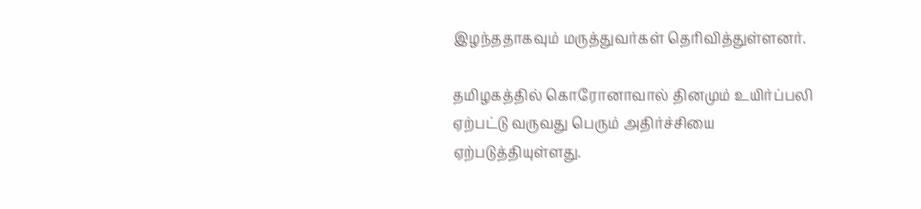இழந்ததாகவும் மருத்துவர்கள் தெரிவித்துள்ளனர்.

தமிழகத்தில் கொரோனாவால் தினமும் உயிர்ப்பலி ஏற்பட்டு வருவது பெரும் அதிர்ச்சியை ஏற்படுத்தியுள்ளது.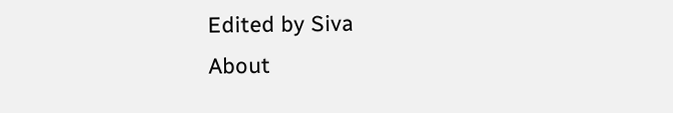Edited by Siva
About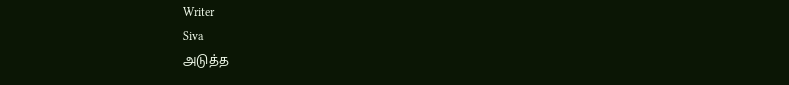Writer
Siva
அடுத்த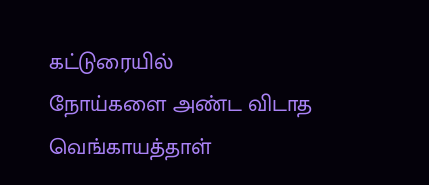கட்டுரையில்
நோய்களை அண்ட விடாத வெங்காயத்தாள்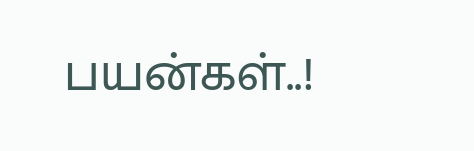பயன்கள்..!